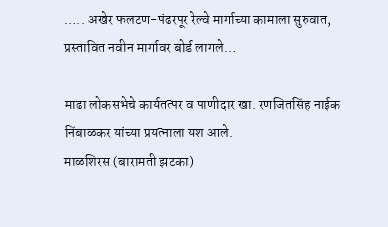….. अखेर फलटण-पंढरपूर रेल्वे मार्गाच्या कामाला सुरुवात, प्रस्तावित नवीन मार्गावर बोर्ड लागले…

माढा लोकसभेचे कार्यतत्पर व पाणीदार खा. रणजितसिंह नाईक निंबाळकर यांच्या प्रयत्नाला यश आले.
माळशिरस (बारामती झटका)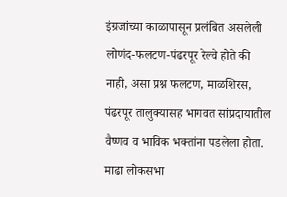इंग्रजांच्या काळापासून प्रलंबित असलेली लोणंद-फलटण-पंढरपूर रेल्वे होते की नाही, असा प्रश्न फलटण, माळशिरस, पंढरपूर तालुक्यासह भागवत सांप्रदायातील वैष्णव व भाविक भक्तांना पडलेला होता. माढा लोकसभा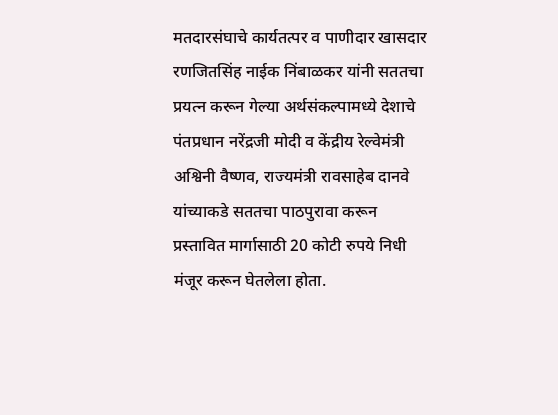मतदारसंघाचे कार्यतत्पर व पाणीदार खासदार रणजितसिंह नाईक निंबाळकर यांनी सततचा प्रयत्न करून गेल्या अर्थसंकल्पामध्ये देशाचे पंतप्रधान नरेंद्रजी मोदी व केंद्रीय रेल्वेमंत्री अश्विनी वैष्णव, राज्यमंत्री रावसाहेब दानवे यांच्याकडे सततचा पाठपुरावा करून प्रस्तावित मार्गासाठी 20 कोटी रुपये निधी मंजूर करून घेतलेला होता.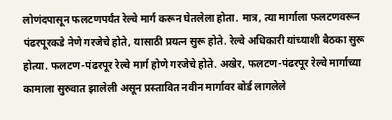लोणंदपासून फलटणपर्यंत रेल्वे मार्ग करून घेतलेला होता. मात्र, त्या मार्गाला फलटणवरून पंढरपूरकडे नेणे गरजेचे होते, यासाठी प्रयत्न सुरू होते. रेल्वे अधिकारी यांच्याशी बैठका सुरू होत्या. फलटण-पंढरपूर रेल्वे मार्ग होणे गरजेचे होते. अखेर, फलटण-पंढरपूर रेल्वे मार्गाच्या कामाला सुरुवात झालेली असून प्रस्तावित नवीन मार्गावर बोर्ड लागलेले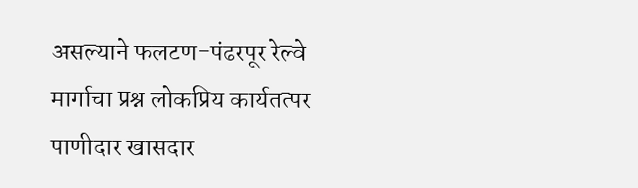असल्याने फलटण-पंढरपूर रेल्वे मार्गाचा प्रश्न लोकप्रिय कार्यतत्पर पाणीदार खासदार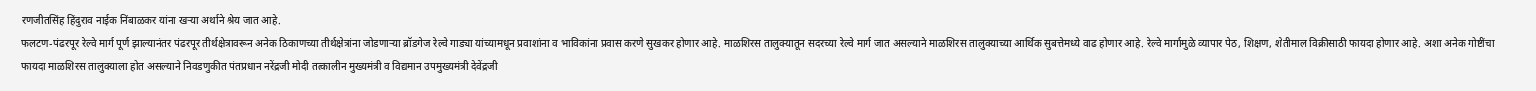रणजीतसिंह हिंदुराव नाईक निंबाळकर यांना खऱ्या अर्थाने श्रेय जात आहे.
फलटण-पंढरपूर रेल्वे मार्ग पूर्ण झाल्यानंतर पंढरपूर तीर्थक्षेत्रावरून अनेक ठिकाणच्या तीर्थक्षेत्रांना जोडणाऱ्या ब्रॉडगेज रेल्वे गाड्या यांच्यामधून प्रवाशांना व भाविकांना प्रवास करणे सुखकर होणार आहे. माळशिरस तालुक्यातून सदरच्या रेल्वे मार्ग जात असल्याने माळशिरस तालुक्याच्या आर्थिक सुबत्तेमध्ये वाढ होणार आहे. रेल्वे मार्गामुळे व्यापार पेठ, शिक्षण, शेतीमाल विक्रीसाठी फायदा होणार आहे. अशा अनेक गोष्टींचा फायदा माळशिरस तालुक्याला होत असल्याने निवडणुकीत पंतप्रधान नरेंद्रजी मोदी तत्कालीन मुख्यमंत्री व विद्यमान उपमुख्यमंत्री देवेंद्रजी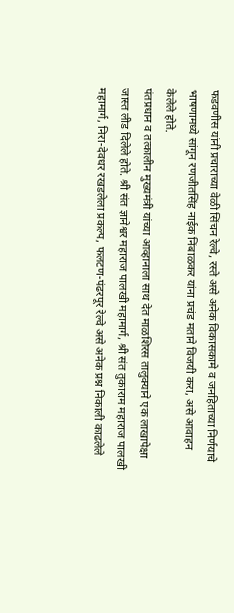फडवणीस यांनी प्रचाराच्या वेळी सिंचन रेल्वे, रस्ते असे अनेक विकासकामे व जनहिताच्या निर्णयाचे भाषणामध्ये सांगून रणजीतसिंह नाईक निंबाळकर यांना प्रचंड मताने विजयी करा, असे आवाहन केलेले होते.
पंतप्रधान व तत्कालीन मुख्यमंत्री यांच्या आव्हानाला साथ देत माळशिरस तालुक्याने एक लाखापेक्षा जास्त लीड दिलेले होते. श्री संत ज्ञानेश्वर महाराज पालखी महामार्ग, श्री संत तुकाराम महाराज पालखी महामार्ग, निरा-देवधर रखडलेला प्रकल्प, फलटण-पंढरपूर रेल्वे असे अनेक प्रश्न निकाली काढलेले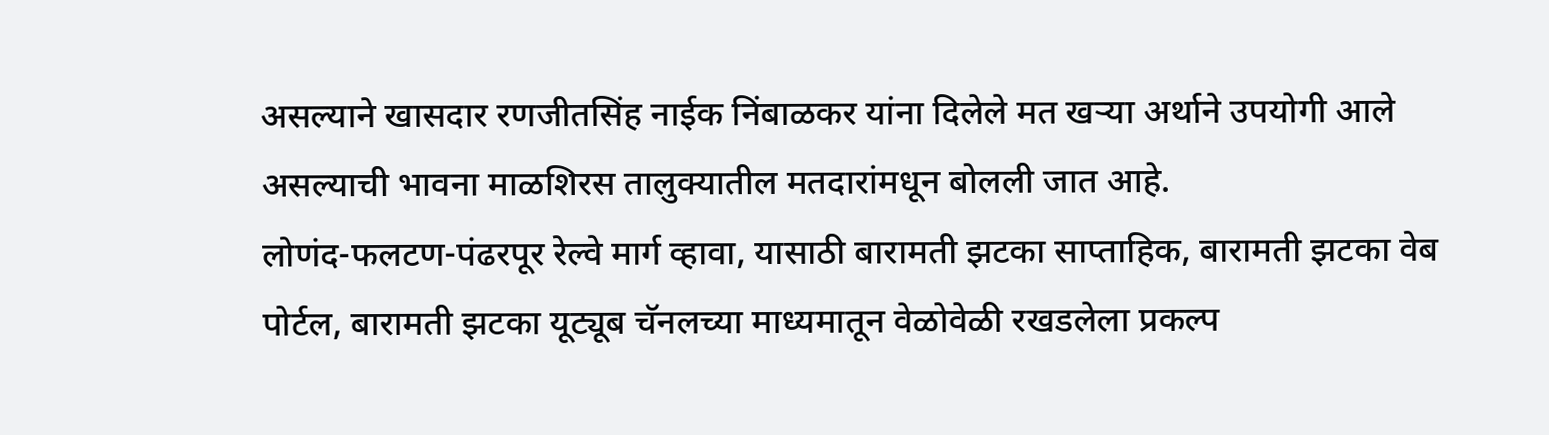असल्याने खासदार रणजीतसिंह नाईक निंबाळकर यांना दिलेले मत खऱ्या अर्थाने उपयोगी आले असल्याची भावना माळशिरस तालुक्यातील मतदारांमधून बोलली जात आहे.
लोणंद-फलटण-पंढरपूर रेल्वे मार्ग व्हावा, यासाठी बारामती झटका साप्ताहिक, बारामती झटका वेब पोर्टल, बारामती झटका यूट्यूब चॅनलच्या माध्यमातून वेळोवेळी रखडलेला प्रकल्प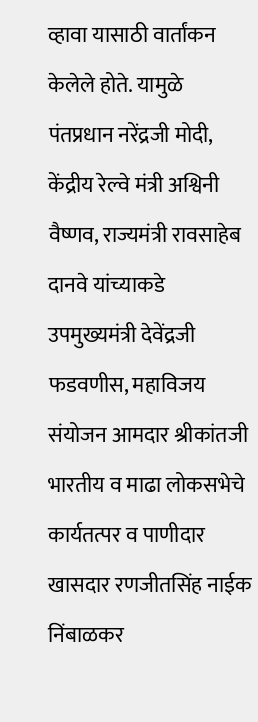व्हावा यासाठी वार्तांकन केलेले होते. यामुळे पंतप्रधान नरेंद्रजी मोदी, केंद्रीय रेल्वे मंत्री अश्विनी वैष्णव, राज्यमंत्री रावसाहेब दानवे यांच्याकडे उपमुख्यमंत्री देवेंद्रजी फडवणीस, महाविजय संयोजन आमदार श्रीकांतजी भारतीय व माढा लोकसभेचे कार्यतत्पर व पाणीदार खासदार रणजीतसिंह नाईक निंबाळकर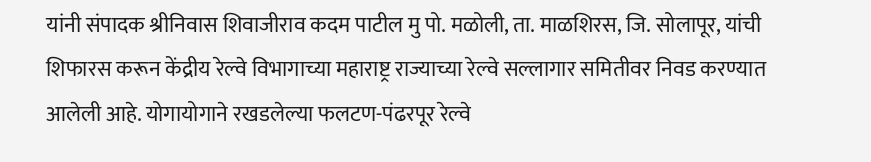यांनी संपादक श्रीनिवास शिवाजीराव कदम पाटील मु पो. मळोली, ता. माळशिरस, जि. सोलापूर, यांची शिफारस करून केंद्रीय रेल्वे विभागाच्या महाराष्ट्र राज्याच्या रेल्वे सल्लागार समितीवर निवड करण्यात आलेली आहे. योगायोगाने रखडलेल्या फलटण-पंढरपूर रेल्वे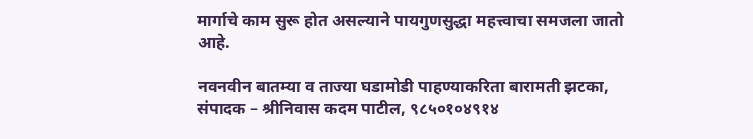मार्गाचे काम सुरू होत असल्याने पायगुणसुद्धा महत्त्वाचा समजला जातो आहे.

नवनवीन बातम्या व ताज्या घडामोडी पाहण्याकरिता बारामती झटका, संपादक – श्रीनिवास कदम पाटील, ९८५०१०४९१४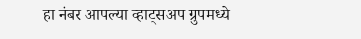हा नंबर आपल्या व्हाट्सअप ग्रुपमध्ये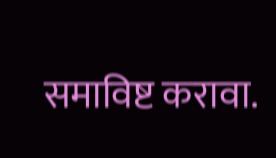समाविष्ट करावा.